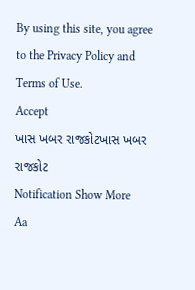By using this site, you agree to the Privacy Policy and Terms of Use.
Accept
ખાસ ખબર રાજકોટખાસ ખબર રાજકોટ
Notification Show More
Aa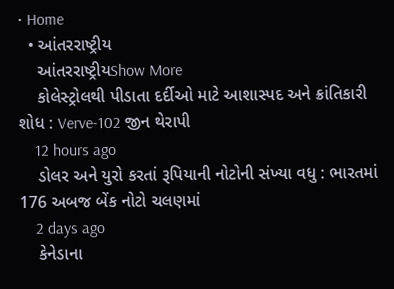• Home
  • આંતરરાષ્ટ્રીય
    આંતરરાષ્ટ્રીયShow More
    કોલેસ્ટ્રોલથી પીડાતા દર્દીઓ માટે આશાસ્પદ અને ક્રાંતિકારી શોધ : Verve-102 જીન થેરાપી
    12 hours ago
    ડોલર અને યુરો કરતાં રૂપિયાની નોટોની સંખ્યા વધુ : ભારતમાં 176 અબજ બેંક નોટો ચલણમાં
    2 days ago
    કેનેડાના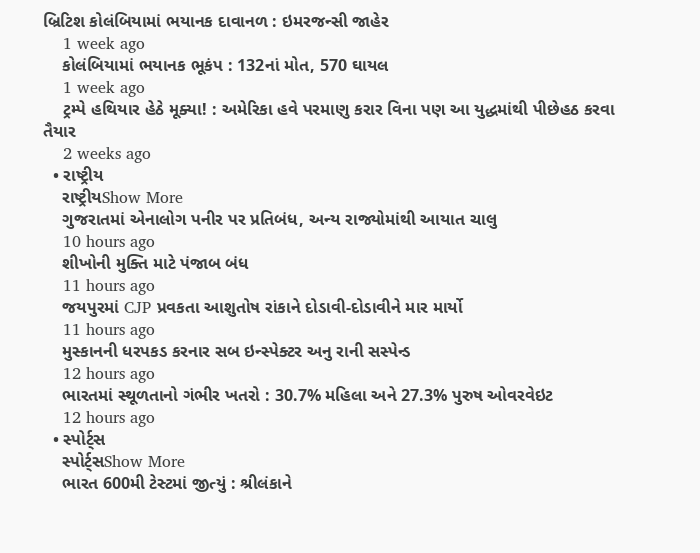બ્રિટિશ કોલંબિયામાં ભયાનક દાવાનળ : ઇમરજન્સી જાહેર
    1 week ago
    કોલંબિયામાં ભયાનક ભૂકંપ : 132નાં મોત, 570 ઘાયલ
    1 week ago
    ટ્રમ્પે હથિયાર હેઠે મૂક્યા! : અમેરિકા હવે પરમાણુ કરાર વિના પણ આ યુદ્ધમાંથી પીછેહઠ કરવા તૈયાર
    2 weeks ago
  • રાષ્ટ્રીય
    રાષ્ટ્રીયShow More
    ગુજરાતમાં એનાલોગ પનીર પર પ્રતિબંધ, અન્ય રાજ્યોમાંથી આયાત ચાલુ
    10 hours ago
    શીખોની મુક્તિ માટે પંજાબ બંધ
    11 hours ago
    જયપુરમાં CJP પ્રવકતા આશુતોષ રાંકાને દોડાવી-દોડાવીને માર માર્યો
    11 hours ago
    મુસ્કાનની ધરપકડ કરનાર સબ ઇન્સ્પેક્ટર અનુ રાની સસ્પેન્ડ
    12 hours ago
    ભારતમાં સ્થૂળતાનો ગંભીર ખતરો : 30.7% મહિલા અને 27.3% પુરુષ ઓવરવેઇટ
    12 hours ago
  • સ્પોર્ટ્સ
    સ્પોર્ટ્સShow More
    ભારત 600મી ટેસ્ટમાં જીત્યું : શ્રીલંકાને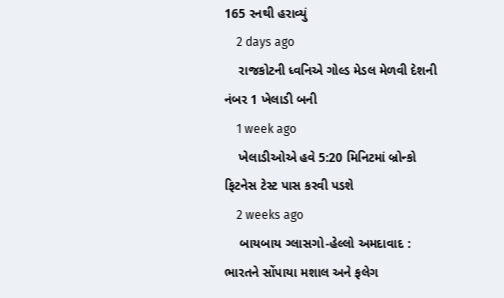165 રનથી હરાવ્યું
    2 days ago
    રાજકોટની ધ્વનિએ ગોલ્ડ મેડલ મેળવી દેશની નંબર 1 ખેલાડી બની
    1 week ago
    ખેલાડીઓએ હવે 5:20 મિનિટમાં બ્રોન્કો ફિટનેસ ટેસ્ટ પાસ કરવી પડશે
    2 weeks ago
    બાયબાય ગ્લાસગો-હેલ્લો અમદાવાદ : ભારતને સોંપાયા મશાલ અને ફલેગ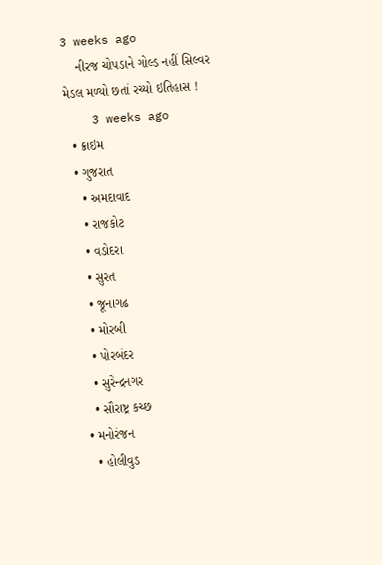3 weeks ago
    નીરજ ચોપડાને ગોલ્ડ નહીં સિલ્વર મેડલ મળ્યો છતાં રચ્યો ઇતિહાસ !
    3 weeks ago
  • ક્રાઇમ
  • ગુજરાત
    • અમદાવાદ
    • રાજકોટ
    • વડોદરા
    • સુરત
    • જૂનાગઢ
    • મોરબી
    • પોરબંદર
    • સુરેન્દ્રનગર
    • સૌરાષ્ટ્ર કચ્છ
  • મનોરંજન
    • હોલીવુડ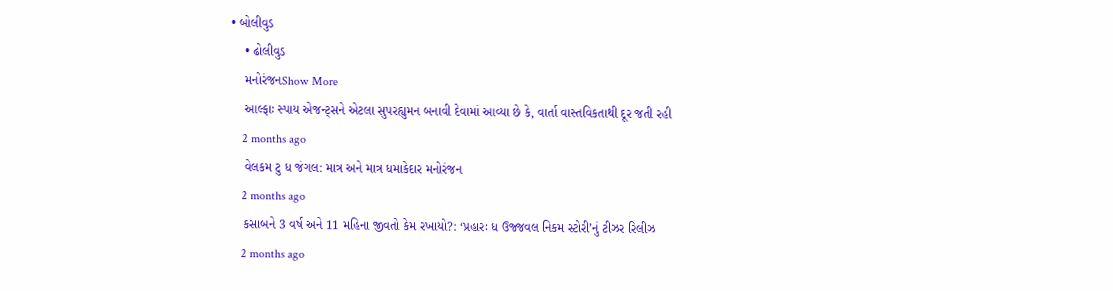• બોલીવુડ
    • ઢોલીવુડ
    મનોરંજનShow More
    આલ્ફાઃ સ્પાય એજન્ટ્સને એટલા સુપરહ્યુમન બનાવી દેવામાં આવ્યા છે કે, વાર્તા વાસ્તવિકતાથી દૂર જતી રહી
    2 months ago
    વેલકમ ટુ ધ જંગલ: માત્ર અને માત્ર ધમાકેદાર મનોરંજન
    2 months ago
    કસાબને 3 વર્ષ અને 11 મહિના જીવતો કેમ રખાયો?: ‘પ્રહારઃ ધ ઉજ્જવલ નિકમ સ્ટોરી’નું ટીઝર રિલીઝ
    2 months ago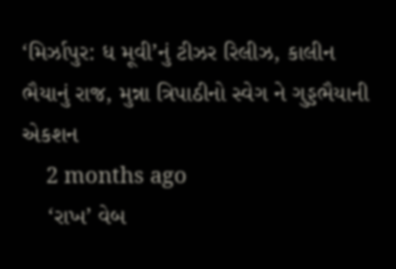‘મિર્ઝાપુર: ધ મૂવી’નું ટીઝર રિલીઝ, કાલીન ભૈયાનું રાજ, મુન્ના ત્રિપાઠીનો સ્વેગ ને ગુડ્ડભૈયાની એકશન
    2 months ago
    ‘રાખ’ વેબ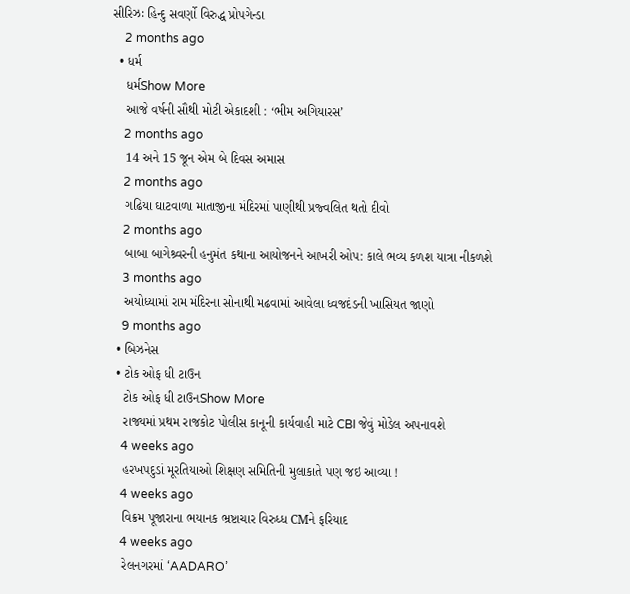સીરિઝઃ હિન્દુ સવર્ણો વિરુદ્ધ પ્રોપગેન્ડા
    2 months ago
  • ધર્મ
    ધર્મShow More
    આજે વર્ષની સૌથી મોટી એકાદશી : ‘ભીમ અગિયારસ’
    2 months ago
    14 અને 15 જૂન એમ બે દિવસ અમાસ
    2 months ago
    ગઢિયા ઘાટવાળા માતાજીના મંદિરમાં પાણીથી પ્રજ્વલિત થતો દીવો
    2 months ago
    બાબા બાગેશ્ર્વરની હનુમંત કથાના આયોજનને આખરી ઓપ: કાલે ભવ્ય કળશ યાત્રા નીકળશે
    3 months ago
    અયોધ્યામાં રામ મંદિરના સોનાથી મઢવામાં આવેલા ધ્વજદંડની ખાસિયત જાણો
    9 months ago
  • બિઝનેસ
  • ટોક ઓફ ધી ટાઉન
    ટોક ઓફ ધી ટાઉનShow More
    રાજ્યમાં પ્રથમ રાજકોટ પોલીસ કાનૂની કાર્યવાહી માટે CBI જેવું મોડેલ અપનાવશે
    4 weeks ago
    હરખપદુડાં મૂરતિયાઓ શિક્ષણ સમિતિની મુલાકાતે પણ જઇ આવ્યા !
    4 weeks ago
    વિક્રમ પૂજારાના ભયાનક ભ્રષ્ટાચાર વિરુધ્ધ CMને ફરિયાદ
    4 weeks ago
    રેલનગરમાં ‘AADARO’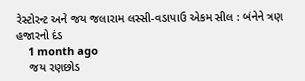રેસ્ટોરન્ટ અને જય જલારામ લસ્સી-વડાપાઉ એકમ સીલ : બંનેને ત્રણ હજારનો દંડ
    1 month ago
    જય રણછોડ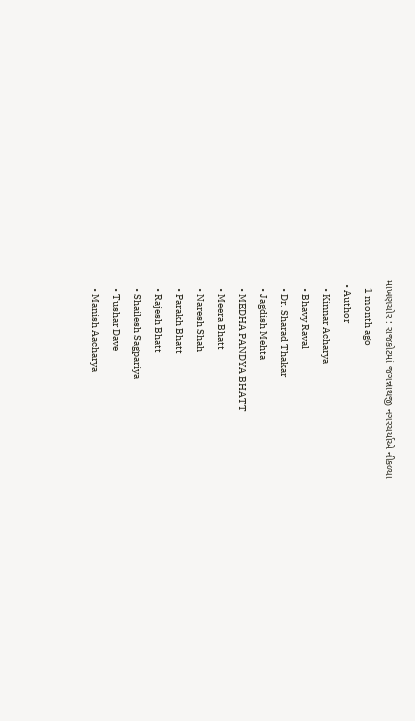માખણચોર : રાજકોટમાં જગન્નાથજી નગરચર્યાએ નીકળ્યા
    1 month ago
  • Author
    • Kinnar Acharya
    • Bhavy Raval
    • Dr. Sharad Thakar
    • Jagdish Mehta
    • MEDHA PANDYA BHATT
    • Meera Bhatt
    • Naresh Shah
    • Parakh Bhatt
    • Rajesh Bhatt
    • Shailesh Sagpariya
    • Tushar Dave
    • Manish Aacharya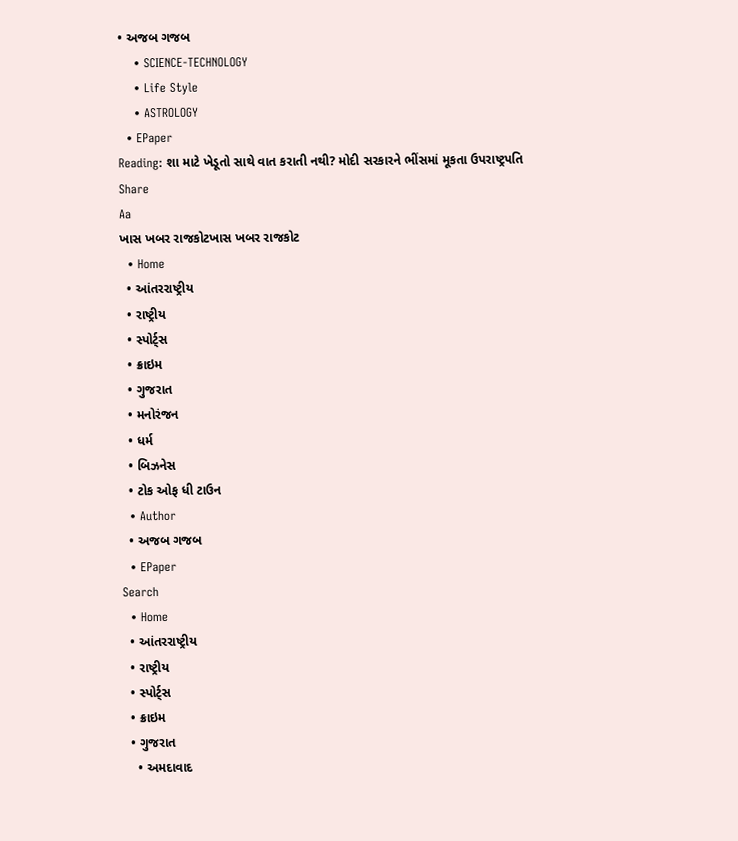• અજબ ગજબ
    • SCIENCE-TECHNOLOGY
    • Life Style
    • ASTROLOGY
  • EPaper
Reading: શા માટે ખેડૂતો સાથે વાત કરાતી નથી? મોદી સરકારને ભીંસમાં મૂકતા ઉપરાષ્ટ્રપતિ
Share
Aa
ખાસ ખબર રાજકોટખાસ ખબર રાજકોટ
  • Home
  • આંતરરાષ્ટ્રીય
  • રાષ્ટ્રીય
  • સ્પોર્ટ્સ
  • ક્રાઇમ
  • ગુજરાત
  • મનોરંજન
  • ધર્મ
  • બિઝનેસ
  • ટોક ઓફ ધી ટાઉન
  • Author
  • અજબ ગજબ
  • EPaper
Search
  • Home
  • આંતરરાષ્ટ્રીય
  • રાષ્ટ્રીય
  • સ્પોર્ટ્સ
  • ક્રાઇમ
  • ગુજરાત
    • અમદાવાદ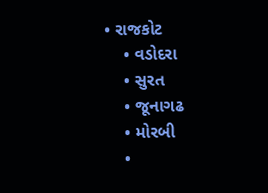• રાજકોટ
    • વડોદરા
    • સુરત
    • જૂનાગઢ
    • મોરબી
    •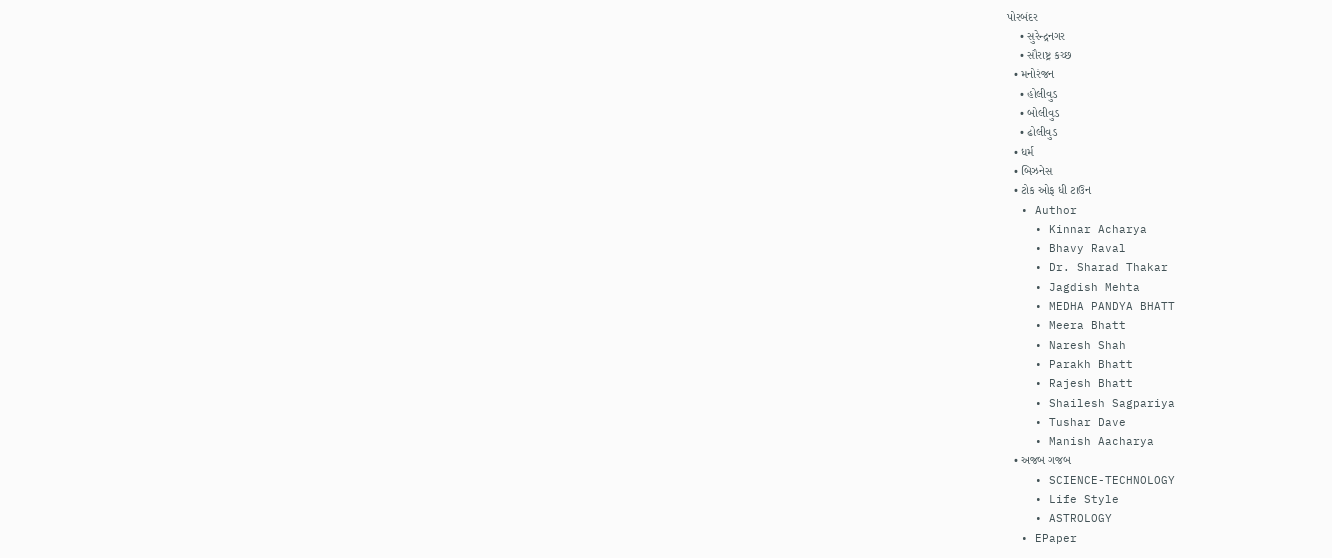પોરબંદર
    • સુરેન્દ્રનગર
    • સૌરાષ્ટ્ર કચ્છ
  • મનોરંજન
    • હોલીવુડ
    • બોલીવુડ
    • ઢોલીવુડ
  • ધર્મ
  • બિઝનેસ
  • ટોક ઓફ ધી ટાઉન
  • Author
    • Kinnar Acharya
    • Bhavy Raval
    • Dr. Sharad Thakar
    • Jagdish Mehta
    • MEDHA PANDYA BHATT
    • Meera Bhatt
    • Naresh Shah
    • Parakh Bhatt
    • Rajesh Bhatt
    • Shailesh Sagpariya
    • Tushar Dave
    • Manish Aacharya
  • અજબ ગજબ
    • SCIENCE-TECHNOLOGY
    • Life Style
    • ASTROLOGY
  • EPaper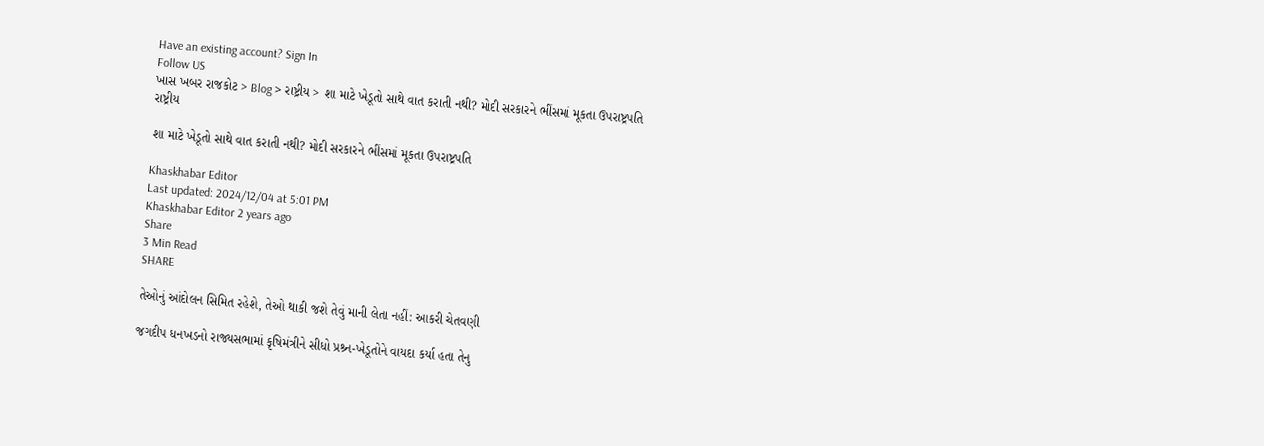Have an existing account? Sign In
Follow US
ખાસ ખબર રાજકોટ > Blog > રાષ્ટ્રીય > શા માટે ખેડૂતો સાથે વાત કરાતી નથી? મોદી સરકારને ભીંસમાં મૂકતા ઉપરાષ્ટ્રપતિ
રાષ્ટ્રીય

શા માટે ખેડૂતો સાથે વાત કરાતી નથી? મોદી સરકારને ભીંસમાં મૂકતા ઉપરાષ્ટ્રપતિ

Khaskhabar Editor
Last updated: 2024/12/04 at 5:01 PM
Khaskhabar Editor 2 years ago
Share
3 Min Read
SHARE

તેઓનું આંદોલન સિમિત રહેશે, તેઓ થાકી જશે તેવું માની લેતા નહીં: આકરી ચેતવણી

જગદીપ ધનખડનો રાજ્યસભામાં કૃષિમંત્રીને સીધો પ્રશ્ર્ન-ખેડૂતોને વાયદા કર્યા હતા તેનુ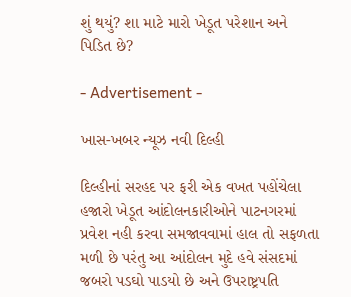શું થયું? શા માટે મારો ખેડૂત પરેશાન અને પિડિત છે?

- Advertisement -

ખાસ-ખબર ન્યૂઝ નવી દિલ્હી

દિલ્હીનાં સરહદ પર ફરી એક વખત પહોંચેલા હજારો ખેડૂત આંદોલનકારીઓને પાટનગરમાં પ્રવેશ નહી કરવા સમજાવવામાં હાલ તો સફળતા મળી છે પરંતુ આ આંદોલન મુદે હવે સંસદમાં જબરો પડઘો પાડયો છે અને ઉપરાષ્ટ્રપતિ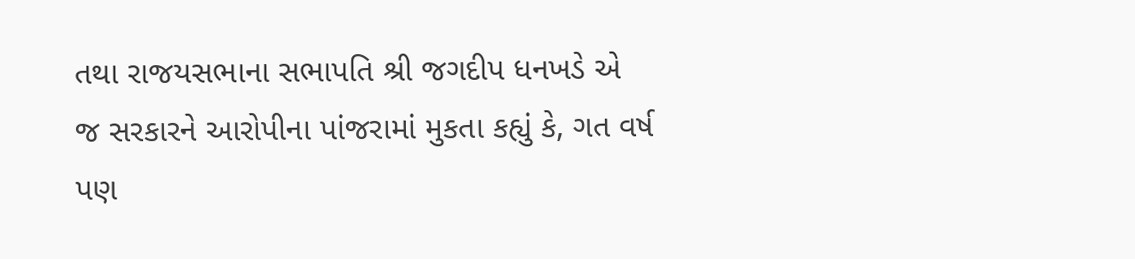તથા રાજયસભાના સભાપતિ શ્રી જગદીપ ધનખડે એ જ સરકારને આરોપીના પાંજરામાં મુકતા કહ્યું કે, ગત વર્ષ પણ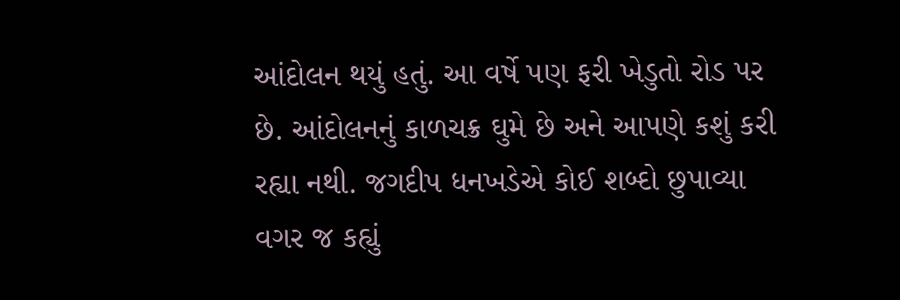આંદોલન થયું હતું. આ વર્ષે પણ ફરી ખેડુતો રોડ પર છે. આંદોલનનું કાળચક્ર ઘુમે છે અને આપણે કશું કરી રહ્યા નથી. જગદીપ ધનખડેએ કોઈ શબ્દો છુપાવ્યા વગર જ કહ્યું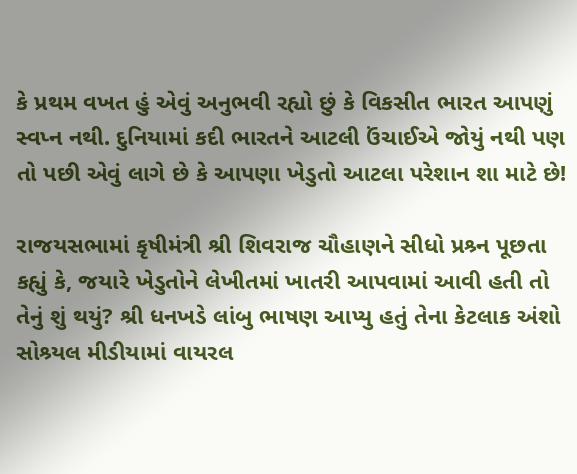કે પ્રથમ વખત હું એવું અનુભવી રહ્યો છું કે વિકસીત ભારત આપણું સ્વપ્ન નથી. દુનિયામાં કદી ભારતને આટલી ઉંચાઈએ જોયું નથી પણ તો પછી એવું લાગે છે કે આપણા ખેડુતો આટલા પરેશાન શા માટે છે!

રાજયસભામાં કૃષીમંત્રી શ્રી શિવરાજ ચૌહાણને સીધો પ્રશ્ર્ન પૂછતા કહ્યું કે, જયારે ખેડુતોને લેખીતમાં ખાતરી આપવામાં આવી હતી તો તેનું શું થયું? શ્રી ધનખડે લાંબુ ભાષણ આપ્યુ હતું તેના કેટલાક અંશો સોશ્ર્યલ મીડીયામાં વાયરલ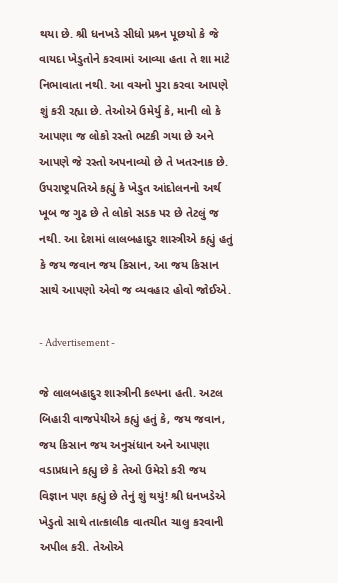થયા છે. શ્રી ધનખડે સીધો પ્રશ્ર્ન પૂછયો કે જે વાયદા ખેડુતોને કરવામાં આવ્યા હતા તે શા માટે નિભાવાતા નથી. આ વચનો પુરા કરવા આપણે શું કરી રહ્યા છે. તેઓએ ઉમેર્યુ કે, માની લો કે આપણા જ લોકો રસ્તો ભટકી ગયા છે અને આપણે જે રસ્તો અપનાવ્યો છે તે ખતરનાક છે. ઉપરાષ્ટ્રપતિએ કહ્યું કે ખેડુત આંદોલનનો અર્થ ખૂબ જ ગુઢ છે તે લોકો સડક પર છે તેટલું જ નથી. આ દેશમાં લાલબહાદુર શાસ્ત્રીએ કહ્યું હતું કે જય જવાન જય કિસાન, આ જય કિસાન સાથે આપણો એવો જ વ્યવહાર હોવો જોઈએ.

- Advertisement -

જે લાલબહાદુર શાસ્ત્રીની કલ્પના હતી. અટલ બિહારી વાજપેયીએ કહ્યું હતું કે, જય જવાન, જય કિસાન જય અનુસંધાન અને આપણા વડાપ્રધાને કહ્યુ છે કે તેઓ ઉમેરો કરી જય વિજ્ઞાન પણ કહ્યું છે તેનું શું થયું! શ્રી ધનખડેએ ખેડુતો સાથે તાત્કાલીક વાતચીત ચાલુ કરવાની અપીલ કરી. તેઓએ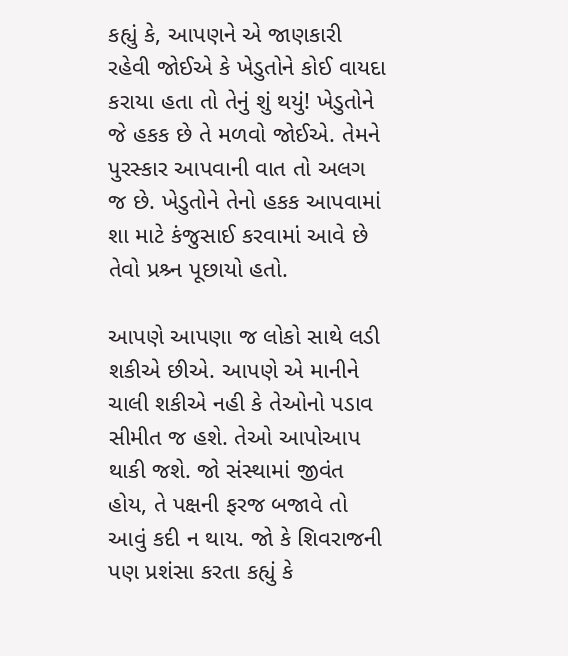કહ્યું કે, આપણને એ જાણકારી રહેવી જોઈએ કે ખેડુતોને કોઈ વાયદા કરાયા હતા તો તેનું શું થયું! ખેડુતોને જે હકક છે તે મળવો જોઈએ. તેમને પુરસ્કાર આપવાની વાત તો અલગ જ છે. ખેડુતોને તેનો હકક આપવામાં શા માટે કંજુસાઈ કરવામાં આવે છે તેવો પ્રશ્ર્ન પૂછાયો હતો.

આપણે આપણા જ લોકો સાથે લડી શકીએ છીએ. આપણે એ માનીને ચાલી શકીએ નહી કે તેઓનો પડાવ સીમીત જ હશે. તેઓ આપોઆપ થાકી જશે. જો સંસ્થામાં જીવંત હોય, તે પક્ષની ફરજ બજાવે તો આવું કદી ન થાય. જો કે શિવરાજની પણ પ્રશંસા કરતા કહ્યું કે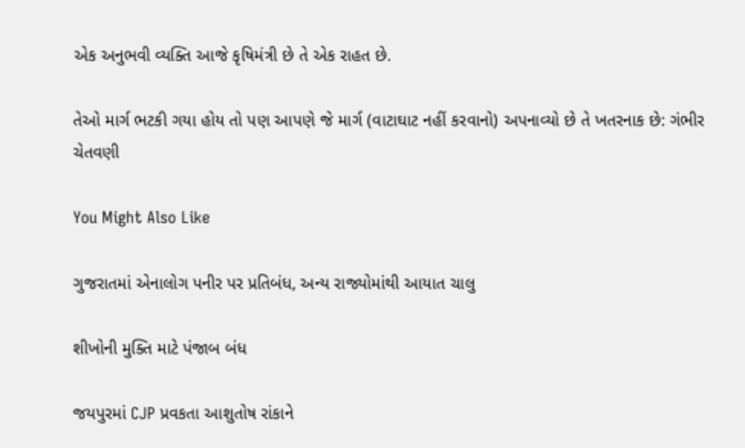એક અનુભવી વ્યક્તિ આજે કૃષિમંત્રી છે તે એક રાહત છે.

તેઓ માર્ગ ભટકી ગયા હોય તો પણ આપણે જે માર્ગ (વાટાઘાટ નહીં કરવાનો) અપનાવ્યો છે તે ખતરનાક છે: ગંભીર ચેતવણી

You Might Also Like

ગુજરાતમાં એનાલોગ પનીર પર પ્રતિબંધ, અન્ય રાજ્યોમાંથી આયાત ચાલુ

શીખોની મુક્તિ માટે પંજાબ બંધ

જયપુરમાં CJP પ્રવકતા આશુતોષ રાંકાને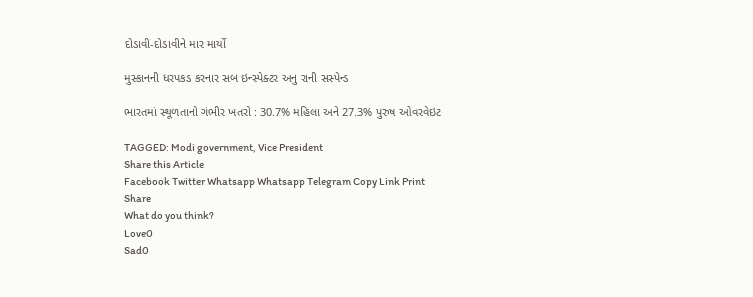દોડાવી-દોડાવીને માર માર્યો

મુસ્કાનની ધરપકડ કરનાર સબ ઇન્સ્પેક્ટર અનુ રાની સસ્પેન્ડ

ભારતમાં સ્થૂળતાનો ગંભીર ખતરો : 30.7% મહિલા અને 27.3% પુરુષ ઓવરવેઇટ

TAGGED: Modi government, Vice President
Share this Article
Facebook Twitter Whatsapp Whatsapp Telegram Copy Link Print
Share
What do you think?
Love0
Sad0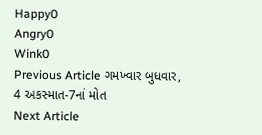Happy0
Angry0
Wink0
Previous Article ગમખ્વાર બુધવાર, 4 અકસ્માત-7નાં મોત
Next Article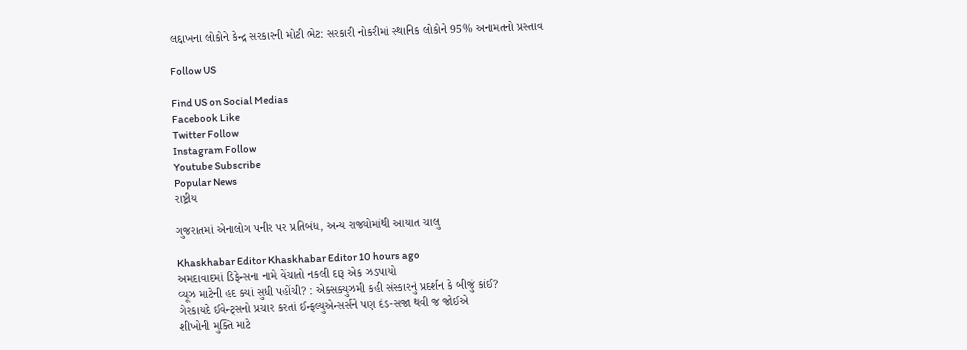લદ્દાખના લોકોને કેન્દ્ર સરકારની મોટી ભેટ: સરકારી નોકરીમાં સ્થાનિક લોકોને 95% અનામતનો પ્રસ્તાવ

Follow US

Find US on Social Medias
Facebook Like
Twitter Follow
Instagram Follow
Youtube Subscribe
Popular News
રાષ્ટ્રીય

ગુજરાતમાં એનાલોગ પનીર પર પ્રતિબંધ, અન્ય રાજ્યોમાંથી આયાત ચાલુ

Khaskhabar Editor Khaskhabar Editor 10 hours ago
અમદાવાદમાં ડિફેન્સના નામે વેંચાતો નકલી દારૂ એક ઝડપાયો
વ્યૂઝ માટેની હદ ક્યાં સુધી પહોંચી? : એક્સક્યુઝમી કહી સંસ્કારનું પ્રદર્શન કે બીજું કાંઈ?
ગેરકાયદે ઈવેન્ટ્સનો પ્રચાર કરતાં ઈન્ફલ્યુએન્સર્સને પણ દંડ-સજા થવી જ જોઈએ
શીખોની મુક્તિ માટે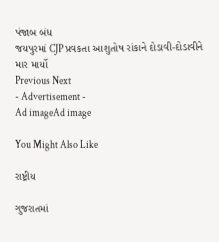પંજાબ બંધ
જયપુરમાં CJP પ્રવકતા આશુતોષ રાંકાને દોડાવી-દોડાવીને માર માર્યો
Previous Next
- Advertisement -
Ad imageAd image

You Might Also Like

રાષ્ટ્રીય

ગુજરાતમાં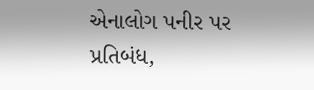એનાલોગ પનીર પર પ્રતિબંધ,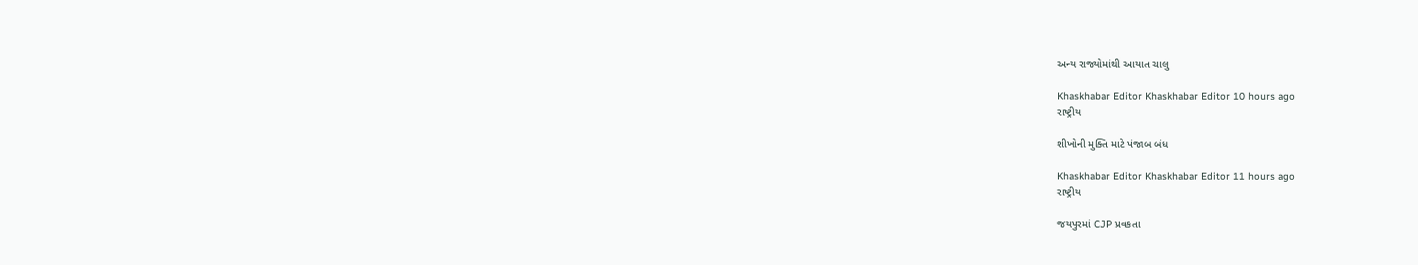અન્ય રાજ્યોમાંથી આયાત ચાલુ

Khaskhabar Editor Khaskhabar Editor 10 hours ago
રાષ્ટ્રીય

શીખોની મુક્તિ માટે પંજાબ બંધ

Khaskhabar Editor Khaskhabar Editor 11 hours ago
રાષ્ટ્રીય

જયપુરમાં CJP પ્રવકતા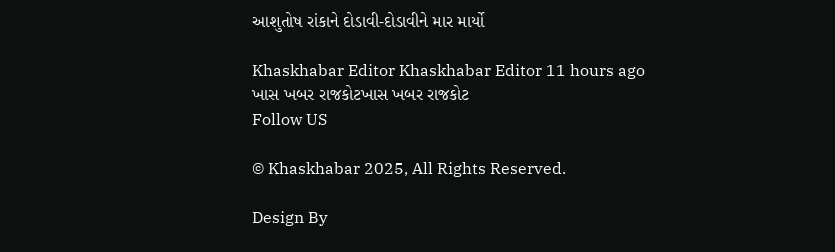આશુતોષ રાંકાને દોડાવી-દોડાવીને માર માર્યો

Khaskhabar Editor Khaskhabar Editor 11 hours ago
ખાસ ખબર રાજકોટખાસ ખબર રાજકોટ
Follow US

© Khaskhabar 2025, All Rights Reserved.

Design By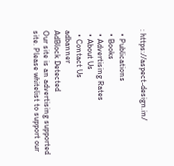: https://aspect-design.in/

  • Publications
  • Books
  • Advertising Rates
  • About Us
  • Contact Us
adbanner
AdBlock Detected
Our site is an advertising supported site. Please whitelist to support our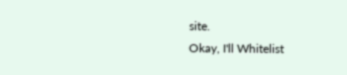site.
Okay, I'll Whitelist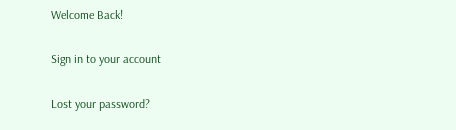Welcome Back!

Sign in to your account

Lost your password?